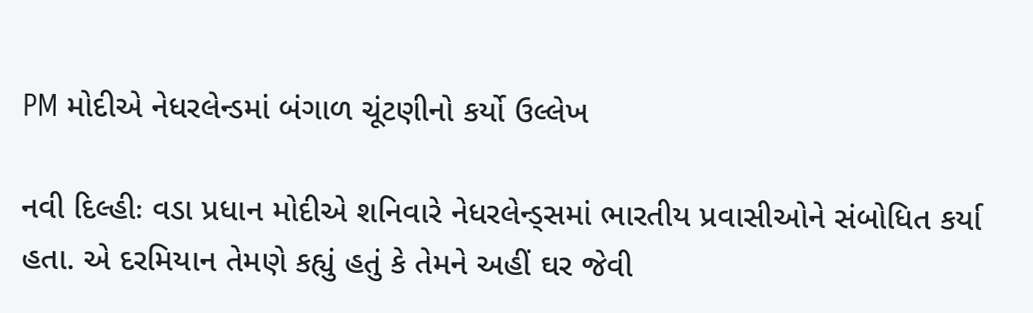PM મોદીએ નેધરલેન્ડમાં બંગાળ ચૂંટણીનો કર્યો ઉલ્લેખ

નવી દિલ્હીઃ વડા પ્રધાન મોદીએ શનિવારે નેધરલેન્ડ્સમાં ભારતીય પ્રવાસીઓને સંબોધિત કર્યા હતા. એ દરમિયાન તેમણે કહ્યું હતું કે તેમને અહીં ઘર જેવી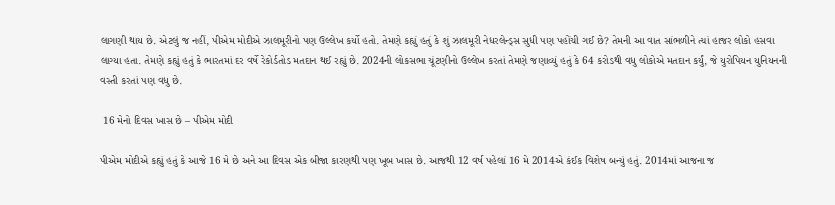લાગણી થાય છે. એટલું જ નહીં, પીએમ મોદીએ ઝાલમૂરીનો પણ ઉલ્લેખ કર્યો હતો. તેમણે કહ્યું હતું કે શું ઝાલમૂરી નેધરલેન્ડ્સ સુધી પણ પહોંચી ગઈ છે? તેમની આ વાત સાંભળીને ત્યાં હાજર લોકો હસવા લાગ્યા હતા. તેમણે કહ્યું હતું કે ભારતમાં દર વર્ષે રેકોર્ડતોડ મતદાન થઈ રહ્યું છે. 2024ની લોકસભા ચૂંટણીનો ઉલ્લેખ કરતાં તેમણે જણાવ્યું હતું કે 64 કરોડથી વધુ લોકોએ મતદાન કર્યું, જે યુરોપિયન યુનિયનની વસ્તી કરતાં પણ વધુ છે.

 16 મેનો દિવસ ખાસ છે – પીએમ મોદી

પીએમ મોદીએ કહ્યું હતું કે આજે 16 મે છે અને આ દિવસ એક બીજા કારણથી પણ ખૂબ ખાસ છે. આજથી 12 વર્ષ પહેલાં 16 મે 2014એ કંઈક વિશેષ બન્યું હતું. 2014માં આજના જ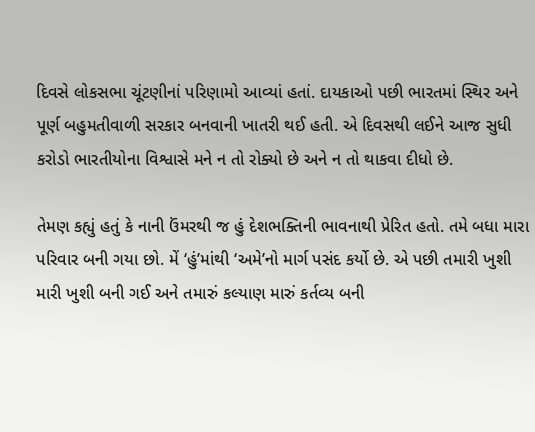દિવસે લોકસભા ચૂંટણીનાં પરિણામો આવ્યાં હતાં. દાયકાઓ પછી ભારતમાં સ્થિર અને પૂર્ણ બહુમતીવાળી સરકાર બનવાની ખાતરી થઈ હતી. એ દિવસથી લઈને આજ સુધી કરોડો ભારતીયોના વિશ્વાસે મને ન તો રોક્યો છે અને ન તો થાકવા દીધો છે.

તેમણ કહ્યું હતું કે નાની ઉંમરથી જ હું દેશભક્તિની ભાવનાથી પ્રેરિત હતો. તમે બધા મારા પરિવાર બની ગયા છો. મેં ‘હું’માંથી ‘અમે’નો માર્ગ પસંદ કર્યો છે. એ પછી તમારી ખુશી મારી ખુશી બની ગઈ અને તમારું કલ્યાણ મારું કર્તવ્ય બની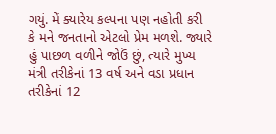ગયું. મેં ક્યારેય કલ્પના પણ નહોતી કરી કે મને જનતાનો એટલો પ્રેમ મળશે. જ્યારે હું પાછળ વળીને જોઉં છું, ત્યારે મુખ્ય મંત્રી તરીકેનાં 13 વર્ષ અને વડા પ્રધાન તરીકેનાં 12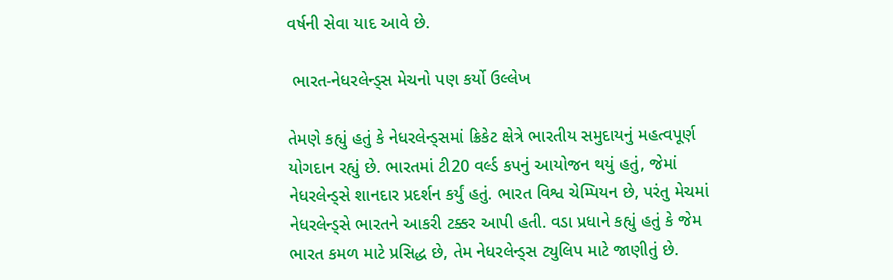વર્ષની સેવા યાદ આવે છે.

 ભારત-નેધરલેન્ડ્સ મેચનો પણ કર્યો ઉલ્લેખ

તેમણે કહ્યું હતું કે નેધરલેન્ડ્સમાં ક્રિકેટ ક્ષેત્રે ભારતીય સમુદાયનું મહત્વપૂર્ણ યોગદાન રહ્યું છે. ભારતમાં ટી20 વર્લ્ડ કપનું આયોજન થયું હતું, જેમાં નેધરલેન્ડ્સે શાનદાર પ્રદર્શન કર્યું હતું. ભારત વિશ્વ ચેમ્પિયન છે, પરંતુ મેચમાં નેધરલેન્ડ્સે ભારતને આકરી ટક્કર આપી હતી. વડા પ્રધાને કહ્યું હતું કે જેમ ભારત કમળ માટે પ્રસિદ્ધ છે, તેમ નેધરલેન્ડ્સ ટ્યુલિપ માટે જાણીતું છે.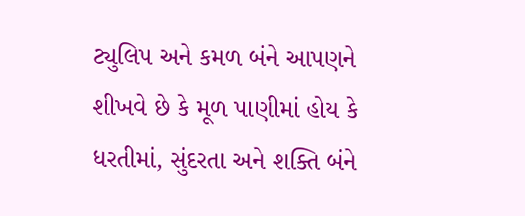ટ્યુલિપ અને કમળ બંને આપણને શીખવે છે કે મૂળ પાણીમાં હોય કે ધરતીમાં, સુંદરતા અને શક્તિ બંને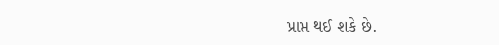પ્રાપ્ત થઈ શકે છે.